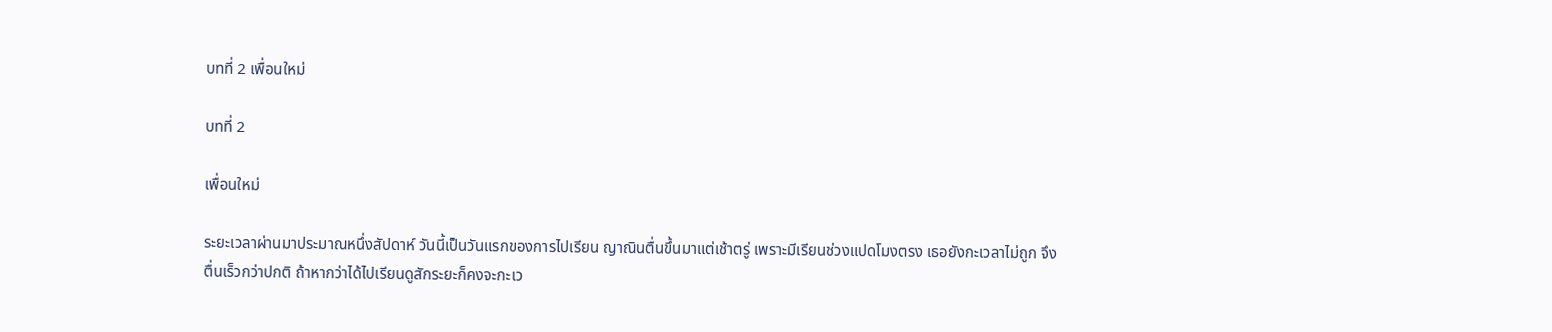บทที่ 2 เพื่อนใหม่

บทที่ 2

เพื่อนใหม่

ระยะเวลาผ่านมาประมาณหนึ่งสัปดาห์ วันนี้เป็นวันแรกของการไปเรียน ญาณินตื่นขึ้นมาแต่เช้าตรู่ เพราะมีเรียนช่วงแปดโมงตรง เธอยังกะเวลาไม่ถูก จึงตื่นเร็วกว่าปกติ ถ้าหากว่าได้ไปเรียนดูสักระยะก็คงจะกะเว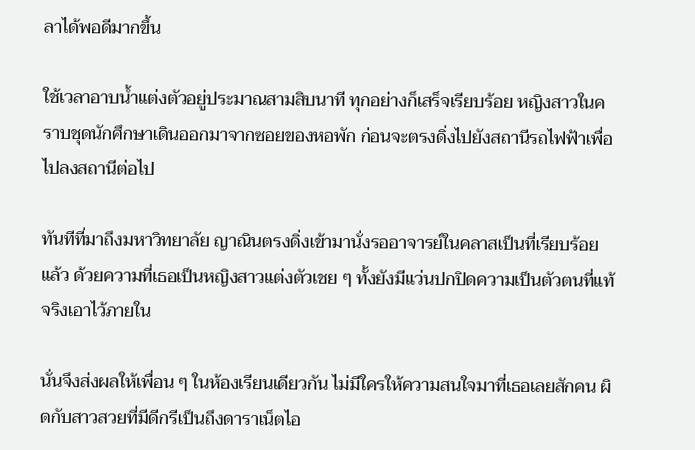ลาได้พอดีมากขึ้น

ใช้เวลาอาบน้ำแต่งตัวอยู่ประมาณสามสิบนาที ทุกอย่างก็เสร็จเรียบร้อย หญิงสาวในคราบชุดนักศึกษาเดินออกมาจากซอยของหอพัก ก่อนจะตรงดิ่งไปยังสถานีรถไฟฟ้าเพื่อไปลงสถานีต่อไป

ทันทีที่มาถึงมหาวิทยาลัย ญาณินตรงดิ่งเข้ามานั่งรออาจารย์ในคลาสเป็นที่เรียบร้อยแล้ว ด้วยความที่เธอเป็นหญิงสาวแต่งตัวเชย ๆ ทั้งยังมีแว่นปกปิดความเป็นตัวตนที่แท้จริงเอาไว้ภายใน

นั่นจึงส่งผลให้เพื่อน ๆ ในห้องเรียนเดียวกัน ไม่มีใครให้ความสนใจมาที่เธอเลยสักคน ผิดกับสาวสวยที่มีดีกรีเป็นถึงดาราเน็ตไอ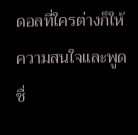ดอลที่ใครต่างก็ให้ความสนใจและพูดชื่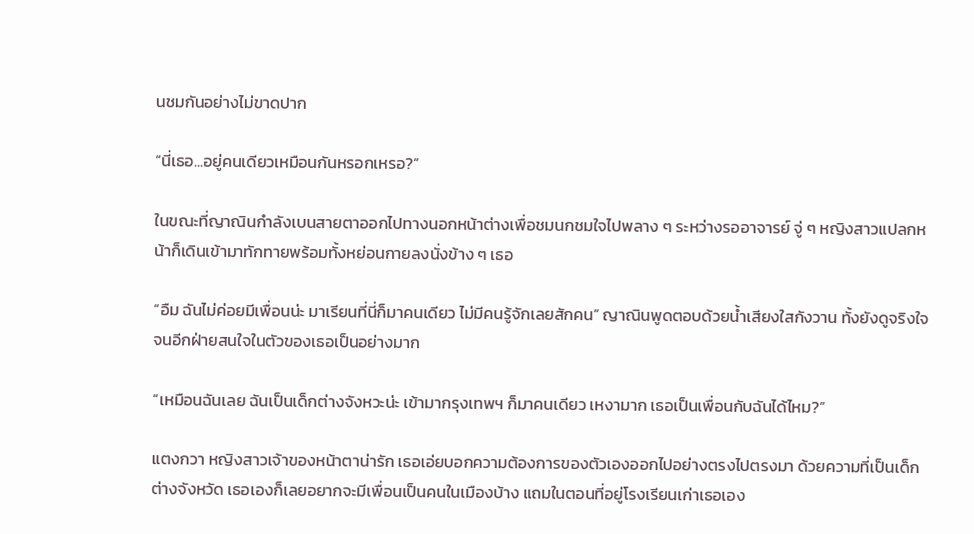นชมกันอย่างไม่ขาดปาก

“นี่เธอ...อยู่คนเดียวเหมือนกันหรอกเหรอ?”

ในขณะที่ญาณินกำลังเบนสายตาออกไปทางนอกหน้าต่างเพื่อชมนกชมใจไปพลาง ๆ ระหว่างรออาจารย์ จู่ ๆ หญิงสาวแปลกหน้าก็เดินเข้ามาทักทายพร้อมทั้งหย่อนกายลงนั่งข้าง ๆ เธอ

“อืม ฉันไม่ค่อยมีเพื่อนน่ะ มาเรียนที่นี่ก็มาคนเดียว ไม่มีคนรู้จักเลยสักคน” ญาณินพูดตอบด้วยน้ำเสียงใสกังวาน ทั้งยังดูจริงใจจนอีกฝ่ายสนใจในตัวของเธอเป็นอย่างมาก

“เหมือนฉันเลย ฉันเป็นเด็กต่างจังหวะน่ะ เข้ามากรุงเทพฯ ก็มาคนเดียว เหงามาก เธอเป็นเพื่อนกับฉันได้ไหม?”

แตงกวา หญิงสาวเจ้าของหน้าตาน่ารัก เธอเอ่ยบอกความต้องการของตัวเองออกไปอย่างตรงไปตรงมา ด้วยความที่เป็นเด็กต่างจังหวัด เธอเองก็เลยอยากจะมีเพื่อนเป็นคนในเมืองบ้าง แถมในตอนที่อยู่โรงเรียนเก่าเธอเอง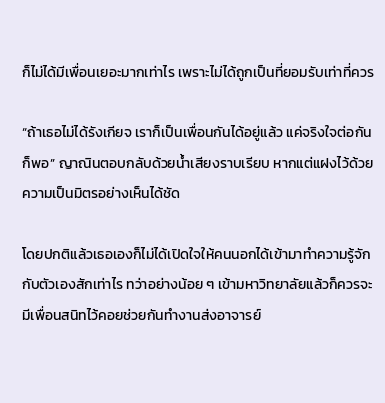ก็ไม่ได้มีเพื่อนเยอะมากเท่าไร เพราะไม่ได้ถูกเป็นที่ยอมรับเท่าที่ควร

“ถ้าเธอไม่ได้รังเกียจ เราก็เป็นเพื่อนกันได้อยู่แล้ว แค่จริงใจต่อกันก็พอ” ญาณินตอบกลับด้วยน้ำเสียงราบเรียบ หากแต่แฝงไว้ด้วยความเป็นมิตรอย่างเห็นได้ชัด

โดยปกติแล้วเธอเองก็ไม่ได้เปิดใจให้คนนอกได้เข้ามาทำความรู้จักกับตัวเองสักเท่าไร ทว่าอย่างน้อย ๆ เข้ามหาวิทยาลัยแล้วก็ควรจะมีเพื่อนสนิทไว้คอยช่วยกันทำงานส่งอาจารย์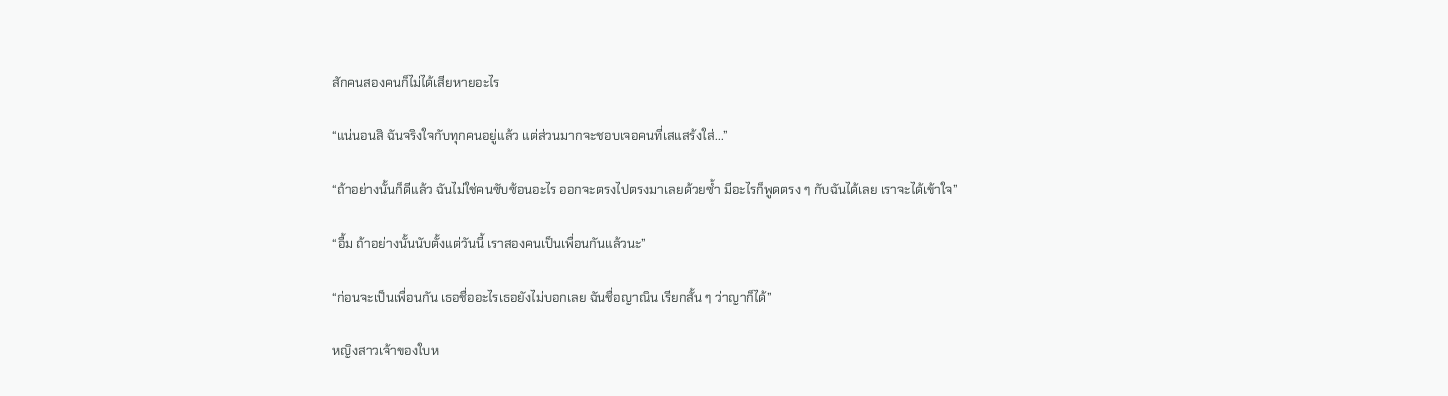สักคนสองคนก็ไม่ได้เสียหายอะไร

“แน่นอนสิ ฉันจริงใจกับทุกคนอยู่แล้ว แต่ส่วนมากจะชอบเจอคนที่เสแสร้งใส่...”

“ถ้าอย่างนั้นก็ดีแล้ว ฉันไม่ใช่คนซับซ้อนอะไร ออกจะตรงไปตรงมาเลยด้วยซ้ำ มีอะไรก็พูดตรง ๆ กับฉันได้เลย เราจะได้เข้าใจ”

“อื้ม ถ้าอย่างนั้นนับตั้งแต่วันนี้ เราสองคนเป็นเพื่อนกันแล้วนะ”

“ก่อนจะเป็นเพื่อนกัน เธอชื่ออะไรเธอยังไม่บอกเลย ฉันชื่อญาณิน เรียกสั้น ๆ ว่าญาก็ได้”

หญิงสาวเจ้าของใบห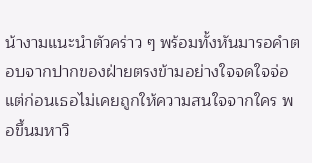น้างามแนะนำตัวคร่าว ๆ พร้อมทั้งหันมารอคำตอบจากปากของฝ่ายตรงข้ามอย่างใจจดใจจ่อ แต่ก่อนเธอไม่เคยถูกให้ความสนใจจากใคร พอขึ้นมหาวิ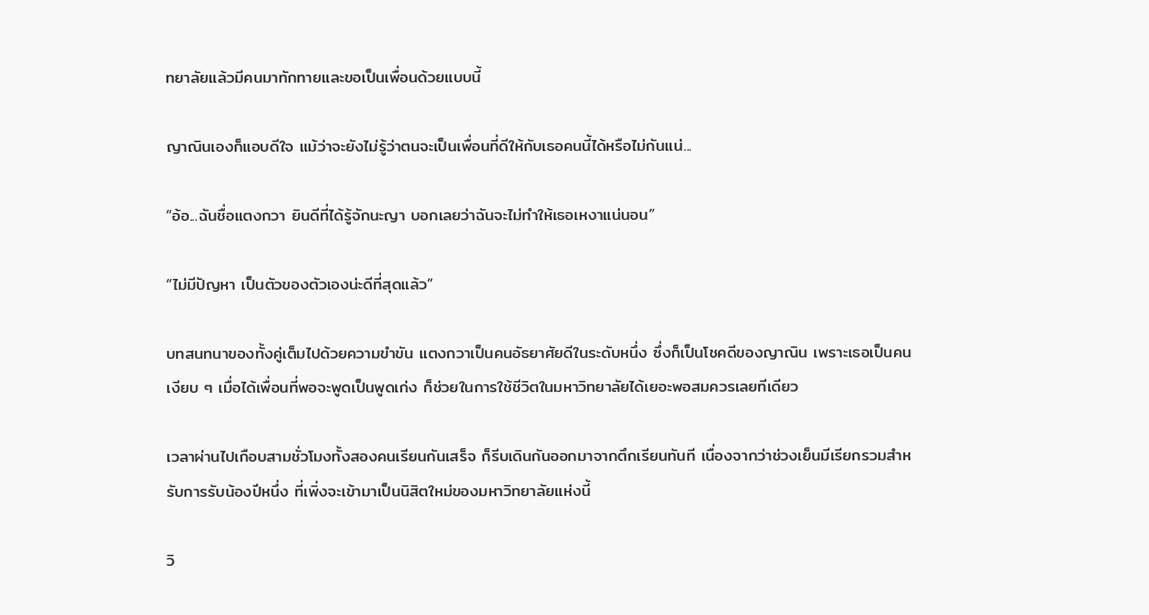ทยาลัยแล้วมีคนมาทักทายและขอเป็นเพื่อนด้วยแบบนี้

ญาณินเองก็แอบดีใจ แม้ว่าจะยังไม่รู้ว่าตนจะเป็นเพื่อนที่ดีให้กับเธอคนนี้ได้หรือไม่กันแน่...

“อ้อ...ฉันชื่อแตงกวา ยินดีที่ได้รู้จักนะญา บอกเลยว่าฉันจะไม่ทำให้เธอเหงาแน่นอน”

“ไม่มีปัญหา เป็นตัวของตัวเองน่ะดีที่สุดแล้ว”

บทสนทนาของทั้งคู่เต็มไปด้วยความขำขัน แตงกวาเป็นคนอัธยาศัยดีในระดับหนึ่ง ซึ่งก็เป็นโชคดีของญาณิน เพราะเธอเป็นคนเงียบ ๆ เมื่อได้เพื่อนที่พอจะพูดเป็นพูดเก่ง ก็ช่วยในการใช้ชีวิตในมหาวิทยาลัยได้เยอะพอสมควรเลยทีเดียว

เวลาผ่านไปเกือบสามชั่วโมงทั้งสองคนเรียนกันเสร็จ ก็รีบเดินกันออกมาจากตึกเรียนทันที เนื่องจากว่าช่วงเย็นมีเรียกรวมสำหรับการรับน้องปีหนึ่ง ที่เพิ่งจะเข้ามาเป็นนิสิตใหม่ของมหาวิทยาลัยแห่งนี้

วิ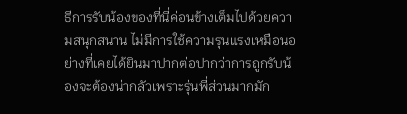ธีการรับน้องของที่นี่ค่อนข้างเต็มไปด้วยความสนุกสนาน ไม่มีการใช้ความรุนแรงเหมือนอย่างที่เคยได้ยินมาปากต่อปากว่าการถูกรับน้องจะต้องน่ากลัวเพราะรุ่นพี่ส่วนมากมัก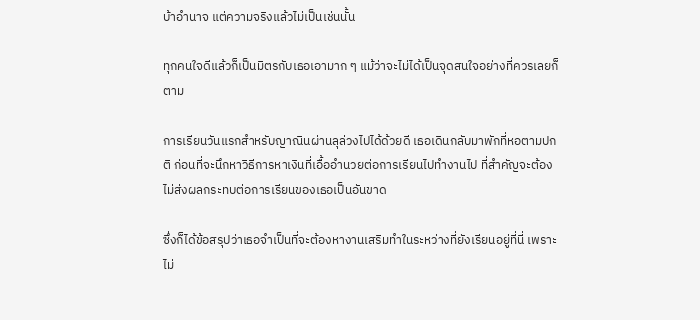บ้าอำนาจ แต่ความจริงแล้วไม่เป็นเช่นนั้น

ทุกคนใจดีแล้วก็เป็นมิตรกับเธอเอามาก ๆ แม้ว่าจะไม่ได้เป็นจุดสนใจอย่างที่ควรเลยก็ตาม

การเรียนวันแรกสำหรับญาณินผ่านลุล่วงไปได้ด้วยดี เธอเดินกลับมาพักที่หอตามปกติ ก่อนที่จะนึกหาวิธีการหาเงินที่เอื้ออำนวยต่อการเรียนไปทำงานไป ที่สำคัญจะต้องไม่ส่งผลกระทบต่อการเรียนของเธอเป็นอันขาด

ซึ่งก็ได้ข้อสรุปว่าเธอจำเป็นที่จะต้องหางานเสริมทำในระหว่างที่ยังเรียนอยู่ที่นี่ เพราะไม่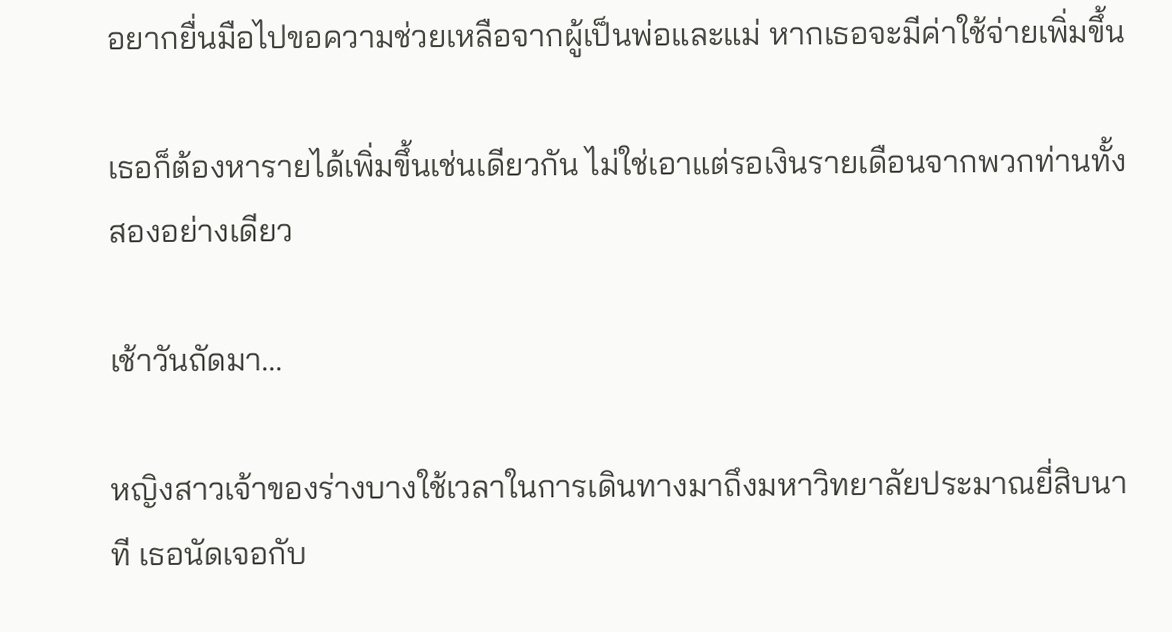อยากยื่นมือไปขอความช่วยเหลือจากผู้เป็นพ่อและแม่ หากเธอจะมีค่าใช้จ่ายเพิ่มขึ้น

เธอก็ต้องหารายได้เพิ่มขึ้นเช่นเดียวกัน ไม่ใช่เอาแต่รอเงินรายเดือนจากพวกท่านทั้งสองอย่างเดียว

เช้าวันถัดมา...

หญิงสาวเจ้าของร่างบางใช้เวลาในการเดินทางมาถึงมหาวิทยาลัยประมาณยี่สิบนาที เธอนัดเจอกับ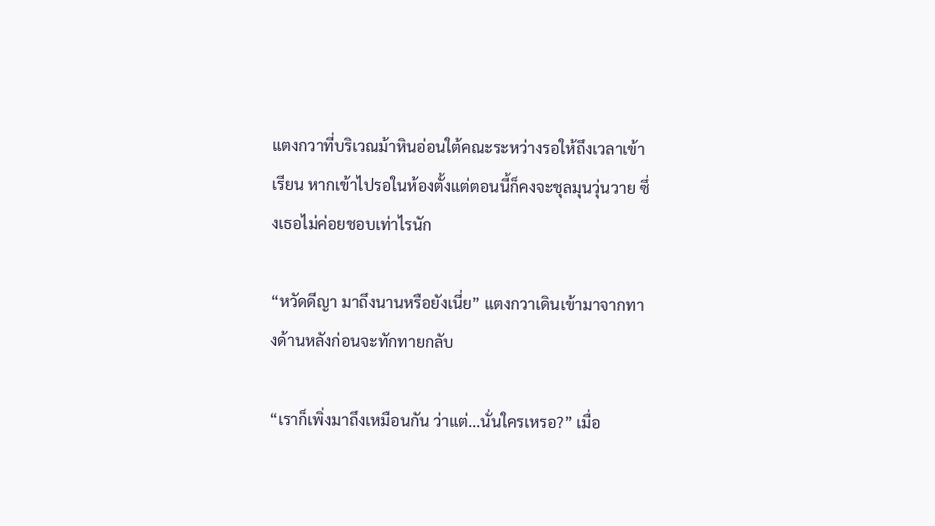แตงกวาที่บริเวณม้าหินอ่อนใต้คณะระหว่างรอให้ถึงเวลาเข้าเรียน หากเข้าไปรอในห้องตั้งแต่ตอนนี้ก็คงจะชุลมุนวุ่นวาย ซึ่งเธอไม่ค่อยชอบเท่าไรนัก

“หวัดดีญา มาถึงนานหรือยังเนี่ย” แตงกวาเดินเข้ามาจากทางด้านหลังก่อนจะทักทายกลับ

“เราก็เพิ่งมาถึงเหมือนกัน ว่าแต่...นั่นใครเหรอ?” เมื่อ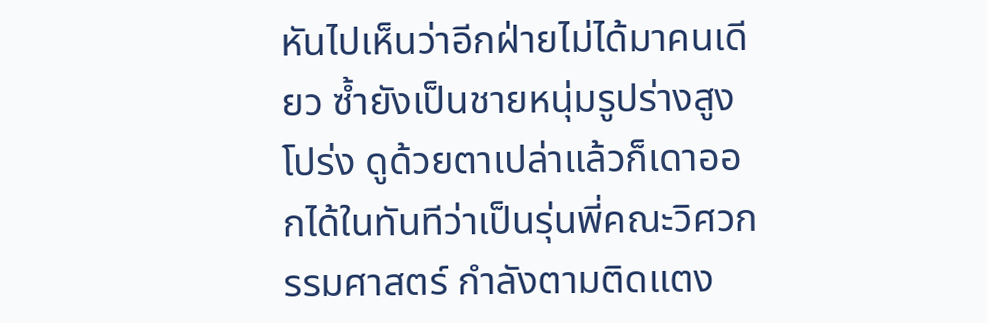หันไปเห็นว่าอีกฝ่ายไม่ได้มาคนเดียว ซ้ำยังเป็นชายหนุ่มรูปร่างสูงโปร่ง ดูด้วยตาเปล่าแล้วก็เดาออกได้ในทันทีว่าเป็นรุ่นพี่คณะวิศวกรรมศาสตร์ กำลังตามติดแตง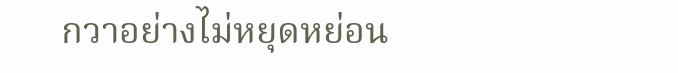กวาอย่างไม่หยุดหย่อน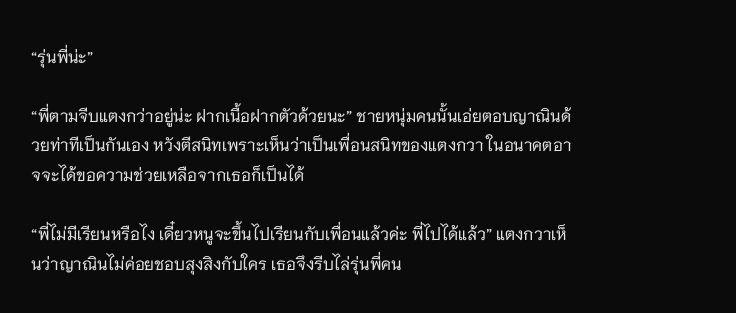“รุ่นพี่น่ะ”

“พี่ตามจีบแตงกว่าอยู่น่ะ ฝากเนื้อฝากตัวด้วยนะ” ชายหนุ่มคนนั้นเอ่ยตอบญาณินด้วยท่าทีเป็นกันเอง หวังตีสนิทเพราะเห็นว่าเป็นเพื่อนสนิทของแตงกวา ในอนาคตอาจจะได้ขอความช่วยเหลือจากเธอก็เป็นได้

“พี่ไม่มีเรียนหรือไง เดี๋ยวหนูจะขึ้นไปเรียนกับเพื่อนแล้วค่ะ พี่ไปได้แล้ว” แตงกวาเห็นว่าญาณินไม่ค่อยชอบสุงสิงกับใคร เธอจึงรีบไล่รุ่นพี่คน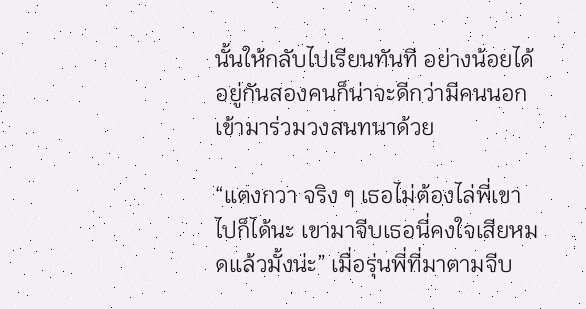นั้นให้กลับไปเรียนทันที อย่างน้อยได้อยู่กันสองคนก็น่าจะดีกว่ามีคนนอกเข้ามาร่วมวงสนทนาด้วย

“แตงกวา จริง ๆ เธอไม่ต้องไล่พี่เขาไปก็ได้นะ เขามาจีบเธอนี่คงใจเสียหมดแล้วมั้งน่ะ” เมื่อรุ่นพี่ที่มาตามจีบ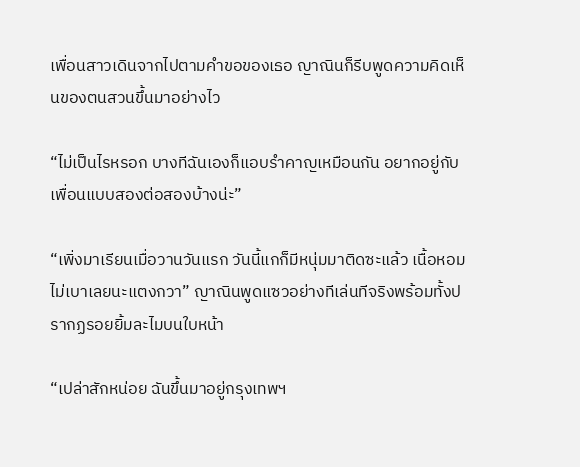เพื่อนสาวเดินจากไปตามคำขอของเธอ ญาณินก็รีบพูดความคิดเห็นของตนสวนขึ้นมาอย่างไว

“ไม่เป็นไรหรอก บางทีฉันเองก็แอบรำคาญเหมือนกัน อยากอยู่กับเพื่อนแบบสองต่อสองบ้างน่ะ”

“เพิ่งมาเรียนเมื่อวานวันแรก วันนี้แกก็มีหนุ่มมาติดซะแล้ว เนื้อหอมไม่เบาเลยนะแตงกวา” ญาณินพูดแซวอย่างทีเล่นทีจริงพร้อมทั้งปรากฏรอยยิ้มละไมบนใบหน้า

“เปล่าสักหน่อย ฉันขึ้นมาอยู่กรุงเทพฯ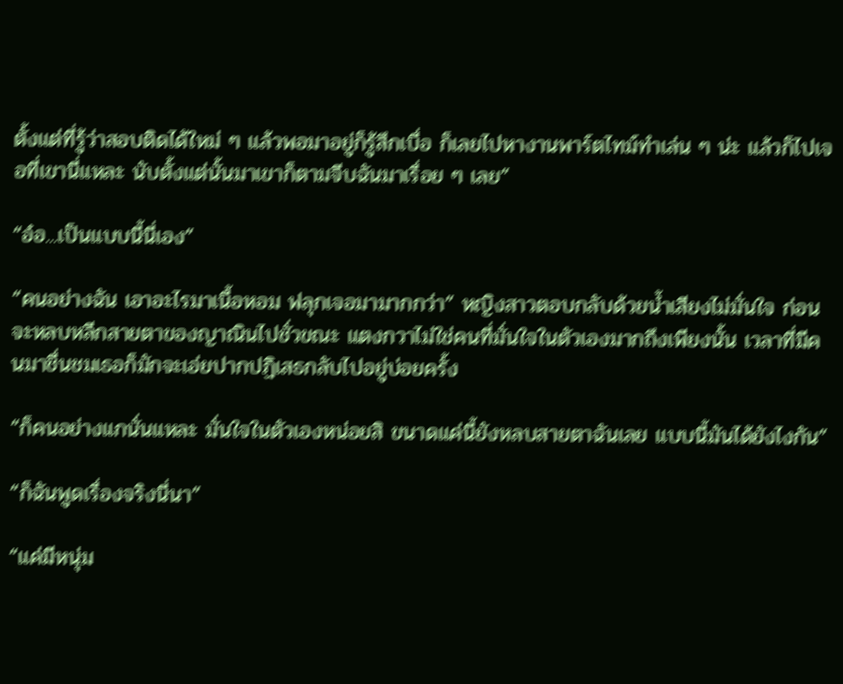ตั้งแต่ที่รู้ว่าสอบติดได้ใหม่ ๆ แล้วพอมาอยู่ก็รู้สึกเบื่อ ก็เลยไปหางานพาร์ตไทม์ทำเล่น ๆ น่ะ แล้วก็ไปเจอที่เขานี่แหละ นับตั้งแต่นั้นมาเขาก็ตามจีบฉันมาเรื่อย ๆ เลย”

“อ๋อ...เป็นแบบนี้นี่เอง”

“คนอย่างฉัน เอาอะไรมาเนื้อหอม ฟลุกเจอมามากกว่า” หญิงสาวตอบกลับด้วยน้ำเสียงไม่มั่นใจ ก่อนจะหลบหลีกสายตาของญาณินไปชั่วขณะ แตงกวาไม่ใช่คนที่มั่นใจในตัวเองมากถึงเพียงนั้น เวลาที่มีคนมาชื่นชมเธอก็มักจะเอ่ยปากปฏิเสธกลับไปอยู่บ่อยครั้ง

“ก็คนอย่างแกนั่นแหละ มั่นใจในตัวเองหน่อยสิ ขนาดแค่นี้ยังหลบสายตาฉันเลย แบบนี้มันได้ยังไงกัน”

“ก็ฉันพูดเรื่องจริงนี่นา”

“แค่มีหนุ่ม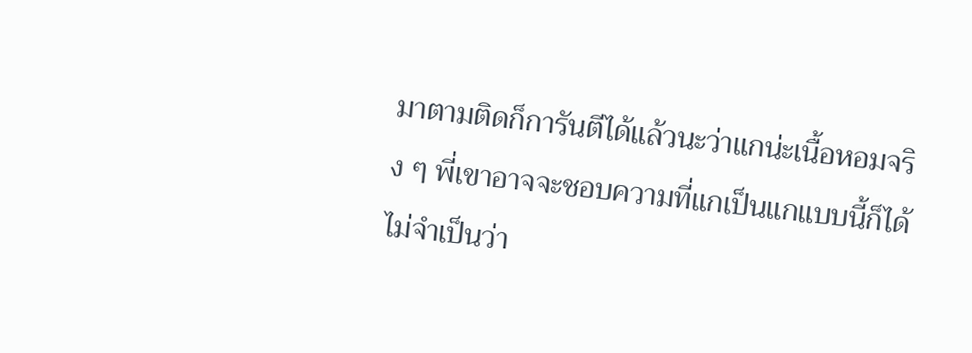มาตามติดก็การันตีได้แล้วนะว่าแกน่ะเนื้อหอมจริง ๆ พี่เขาอาจจะชอบความที่แกเป็นแกแบบนี้ก็ได้ ไม่จำเป็นว่า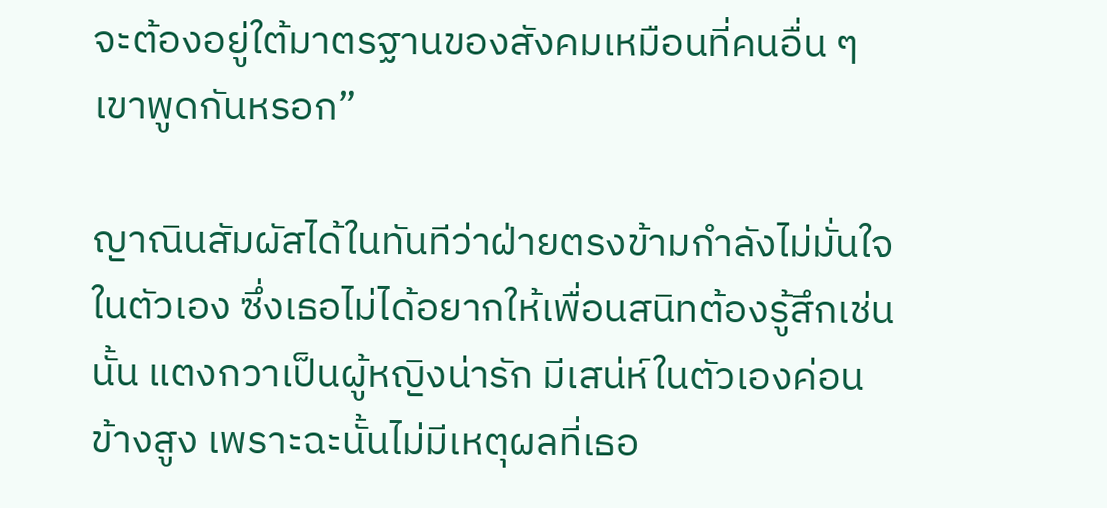จะต้องอยู่ใต้มาตรฐานของสังคมเหมือนที่คนอื่น ๆ เขาพูดกันหรอก”

ญาณินสัมผัสได้ในทันทีว่าฝ่ายตรงข้ามกำลังไม่มั่นใจในตัวเอง ซึ่งเธอไม่ได้อยากให้เพื่อนสนิทต้องรู้สึกเช่นนั้น แตงกวาเป็นผู้หญิงน่ารัก มีเสน่ห์ในตัวเองค่อนข้างสูง เพราะฉะนั้นไม่มีเหตุผลที่เธอ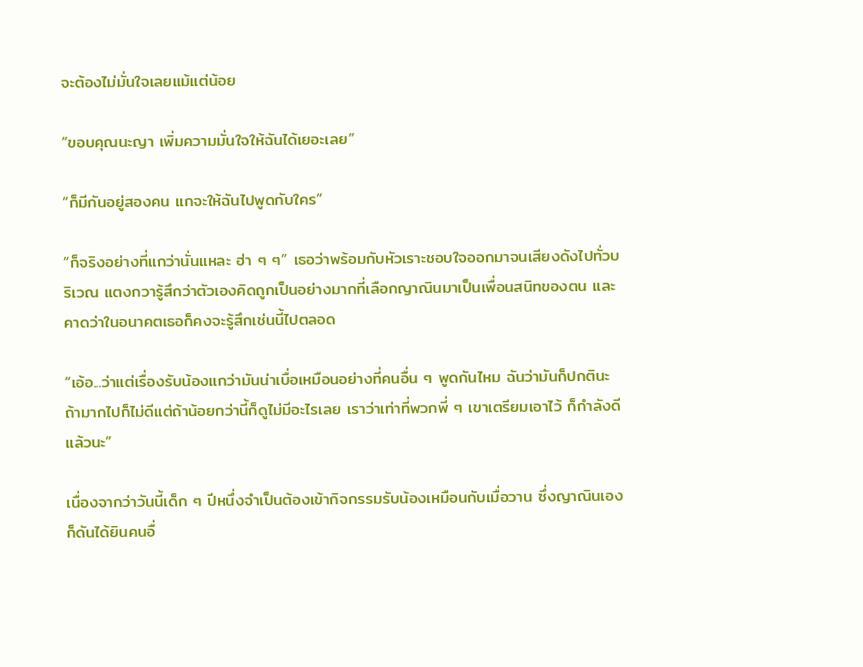จะต้องไม่มั่นใจเลยแม้แต่น้อย

“ขอบคุณนะญา เพิ่มความมั่นใจให้ฉันได้เยอะเลย”

“ก็มีกันอยู่สองคน แกจะให้ฉันไปพูดกับใคร”

“ก็จริงอย่างที่แกว่านั่นแหละ ฮ่า ๆ ๆ” เธอว่าพร้อมกับหัวเราะชอบใจออกมาจนเสียงดังไปทั่วบริเวณ แตงกวารู้สึกว่าตัวเองคิดถูกเป็นอย่างมากที่เลือกญาณินมาเป็นเพื่อนสนิทของตน และคาดว่าในอนาคตเธอก็คงจะรู้สึกเช่นนี้ไปตลอด

“เอ้อ...ว่าแต่เรื่องรับน้องแกว่ามันน่าเบื่อเหมือนอย่างที่คนอื่น ๆ พูดกันไหม ฉันว่ามันก็ปกตินะ ถ้ามากไปก็ไม่ดีแต่ถ้าน้อยกว่านี้ก็ดูไม่มีอะไรเลย เราว่าเท่าที่พวกพี่ ๆ เขาเตรียมเอาไว้ ก็กำลังดีแล้วนะ”

เนื่องจากว่าวันนี้เด็ก ๆ ปีหนึ่งจำเป็นต้องเข้ากิจกรรมรับน้องเหมือนกับเมื่อวาน ซึ่งญาณินเองก็ดันได้ยินคนอื่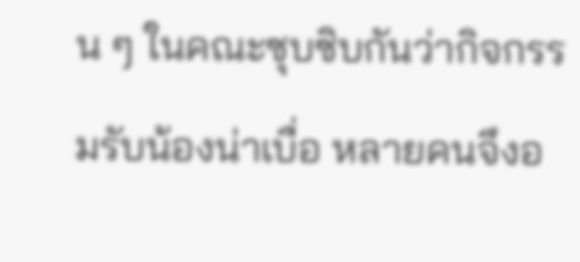น ๆ ในคณะซุบซิบกันว่ากิจกรรมรับน้องน่าเบื่อ หลายคนจึงอ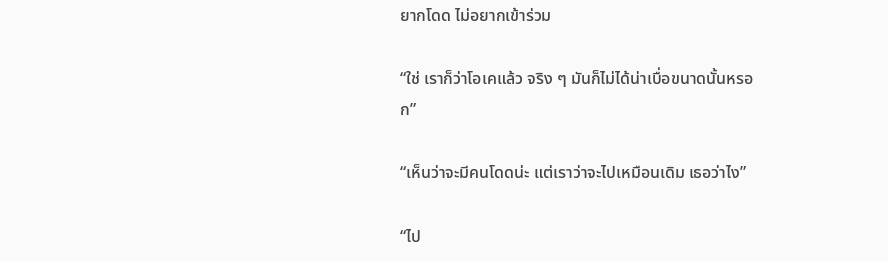ยากโดด ไม่อยากเข้าร่วม

“ใช่ เราก็ว่าโอเคแล้ว จริง ๆ มันก็ไม่ได้น่าเบื่อขนาดนั้นหรอก”

“เห็นว่าจะมีคนโดดน่ะ แต่เราว่าจะไปเหมือนเดิม เธอว่าไง”

“ไป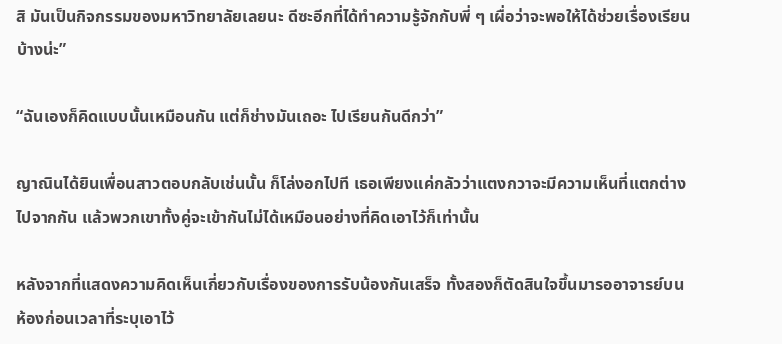สิ มันเป็นกิจกรรมของมหาวิทยาลัยเลยนะ ดีซะอีกที่ได้ทำความรู้จักกับพี่ ๆ เผื่อว่าจะพอให้ได้ช่วยเรื่องเรียนบ้างน่ะ”

“ฉันเองก็คิดแบบนั้นเหมือนกัน แต่ก็ช่างมันเถอะ ไปเรียนกันดีกว่า”

ญาณินได้ยินเพื่อนสาวตอบกลับเช่นนั้น ก็โล่งอกไปที เธอเพียงแค่กลัวว่าแตงกวาจะมีความเห็นที่แตกต่างไปจากกัน แล้วพวกเขาทั้งคู่จะเข้ากันไม่ได้เหมือนอย่างที่คิดเอาไว้ก็เท่านั้น

หลังจากที่แสดงความคิดเห็นเกี่ยวกับเรื่องของการรับน้องกันเสร็จ ทั้งสองก็ตัดสินใจขึ้นมารออาจารย์บนห้องก่อนเวลาที่ระบุเอาไว้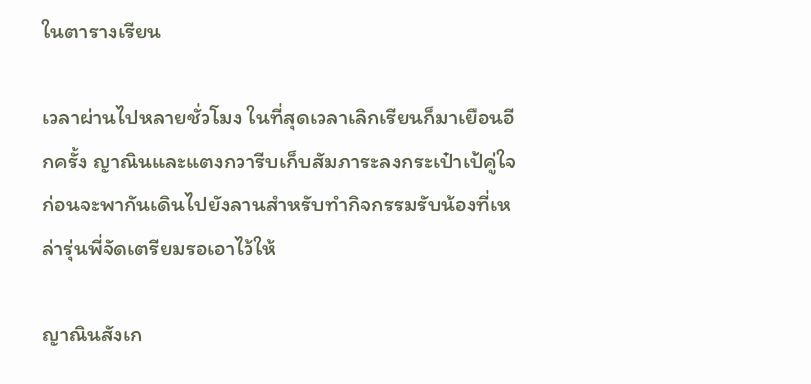ในตารางเรียน

เวลาผ่านไปหลายชั่วโมง ในที่สุดเวลาเลิกเรียนก็มาเยือนอีกครั้ง ญาณินและแตงกวารีบเก็บสัมภาระลงกระเป๋าเป้คู่ใจก่อนจะพากันเดินไปยังลานสำหรับทำกิจกรรมรับน้องที่เหล่ารุ่นพี่จัดเตรียมรอเอาไว้ให้

ญาณินสังเก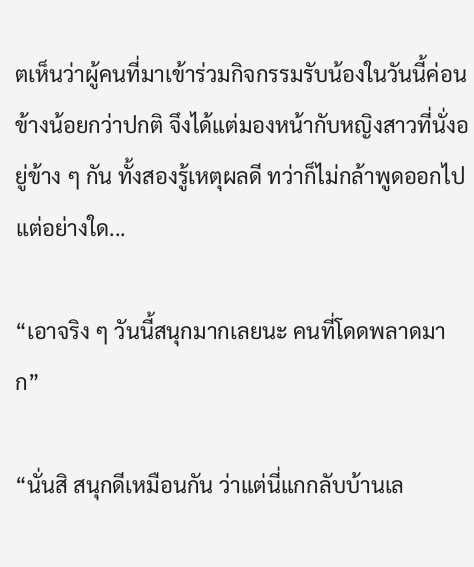ตเห็นว่าผู้คนที่มาเข้าร่วมกิจกรรมรับน้องในวันนี้ค่อนข้างน้อยกว่าปกติ จึงได้แต่มองหน้ากับหญิงสาวที่นั่งอยู่ข้าง ๆ กัน ทั้งสองรู้เหตุผลดี ทว่าก็ไม่กล้าพูดออกไปแต่อย่างใด...

“เอาจริง ๆ วันนี้สนุกมากเลยนะ คนที่โดดพลาดมาก”

“นั่นสิ สนุกดีเหมือนกัน ว่าแต่นี่แกกลับบ้านเล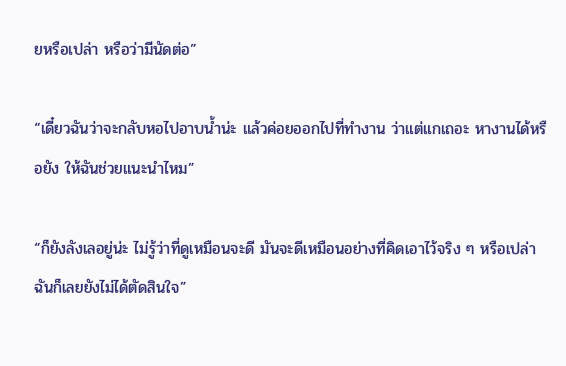ยหรือเปล่า หรือว่ามีนัดต่อ”

“เดี๋ยวฉันว่าจะกลับหอไปอาบน้ำน่ะ แล้วค่อยออกไปที่ทำงาน ว่าแต่แกเถอะ หางานได้หรือยัง ให้ฉันช่วยแนะนำไหม”

“ก็ยังลังเลอยู่น่ะ ไม่รู้ว่าที่ดูเหมือนจะดี มันจะดีเหมือนอย่างที่คิดเอาไว้จริง ๆ หรือเปล่า ฉันก็เลยยังไม่ได้ตัดสินใจ”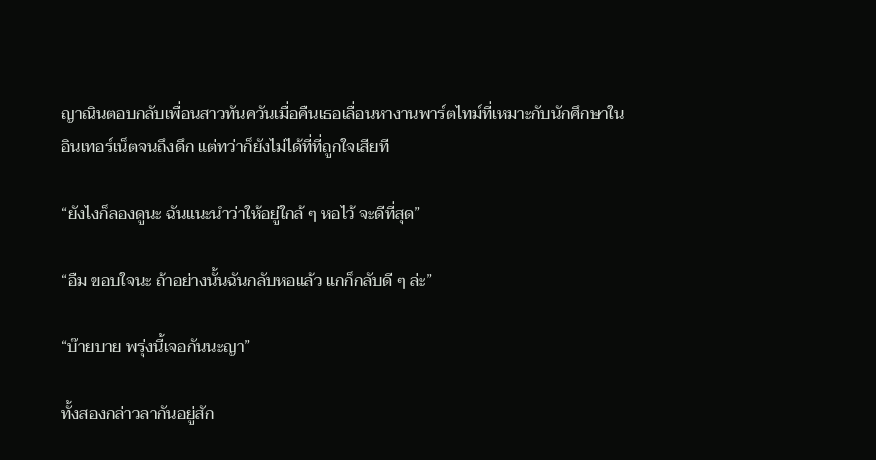ญาณินตอบกลับเพื่อนสาวทันควันเมื่อคืนเธอเลื่อนหางานพาร์ตไทม์ที่เหมาะกับนักศึกษาในอินเทอร์เน็ตจนถึงดึก แต่ทว่าก็ยังไม่ได้ที่ที่ถูกใจเสียที

“ยังไงก็ลองดูนะ ฉันแนะนำว่าให้อยู่ใกล้ ๆ หอไว้ จะดีที่สุด”

“อืม ขอบใจนะ ถ้าอย่างนั้นฉันกลับหอแล้ว แกก็กลับดี ๆ ล่ะ”

“บ๊ายบาย พรุ่งนี้เจอกันนะญา”

ทั้งสองกล่าวลากันอยู่สัก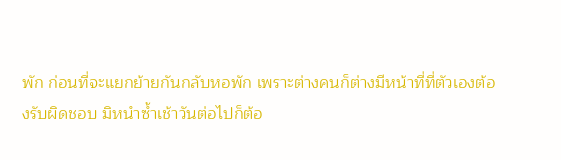พัก ก่อนที่จะแยกย้ายกันกลับหอพัก เพราะต่างคนก็ต่างมีหน้าที่ที่ตัวเองต้องรับผิดชอบ มิหนำซ้ำเช้าวันต่อไปก็ต้อ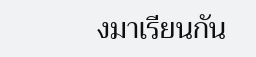งมาเรียนกัน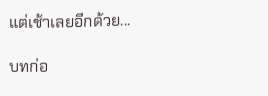แต่เช้าเลยอีกด้วย...

บทก่อ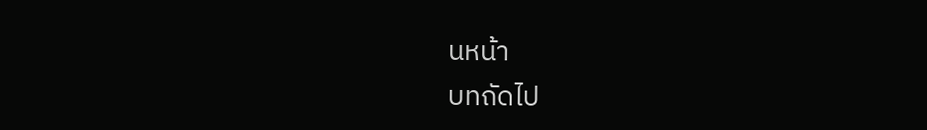นหน้า
บทถัดไป